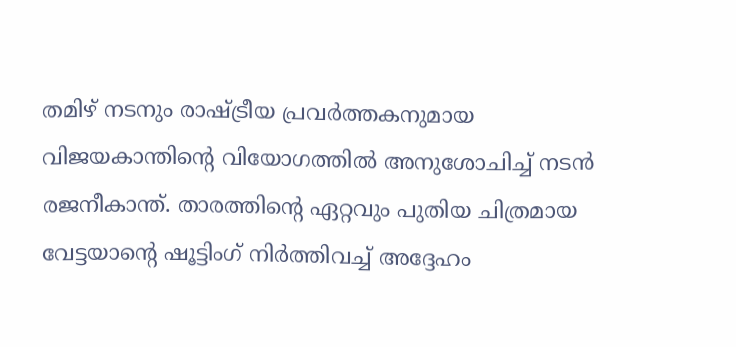തമിഴ് നടനും രാഷ്ട്രീയ പ്രവർത്തകനുമായ വിജയകാന്തിന്റെ വിയോഗത്തിൽ അനുശോചിച്ച് നടൻ രജനീകാന്ത്. താരത്തിന്റെ ഏറ്റവും പുതിയ ചിത്രമായ വേട്ടയാന്റെ ഷൂട്ടിംഗ് നിർത്തിവച്ച് അദ്ദേഹം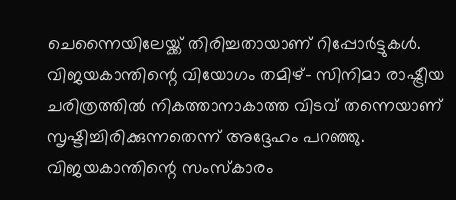ചെന്നൈയിലേയ്ക്ക് തിരിച്ചതായാണ് റിപ്പോർട്ടുകൾ. വിജയകാന്തിന്റെ വിയോഗം തമിഴ്- സിനിമാ രാഷ്ട്രീയ ചരിത്രത്തിൽ നികത്താനാകാത്ത വിടവ് തന്നെയാണ് സൃഷ്ടിച്ചിരിക്കുന്നതെന്ന് അദ്ദേഹം പറഞ്ഞു.
വിജയകാന്തിന്റെ സംസ്കാരം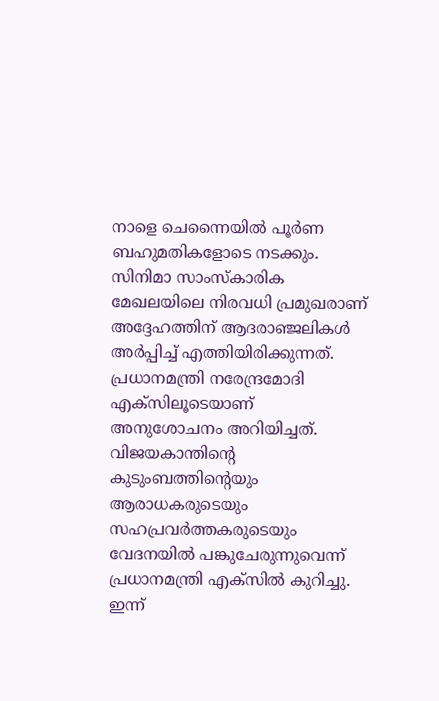നാളെ ചെന്നൈയിൽ പൂർണ ബഹുമതികളോടെ നടക്കും. സിനിമാ സാംസ്കാരിക മേഖലയിലെ നിരവധി പ്രമുഖരാണ് അദ്ദേഹത്തിന് ആദരാഞ്ജലികൾ അർപ്പിച്ച് എത്തിയിരിക്കുന്നത്. പ്രധാനമന്ത്രി നരേന്ദ്രമോദി എക്സിലൂടെയാണ് അനുശോചനം അറിയിച്ചത്. വിജയകാന്തിന്റെ കുടുംബത്തിന്റെയും ആരാധകരുടെയും സഹപ്രവർത്തകരുടെയും വേദനയിൽ പങ്കുചേരുന്നുവെന്ന് പ്രധാനമന്ത്രി എക്സിൽ കുറിച്ചു.
ഇന്ന്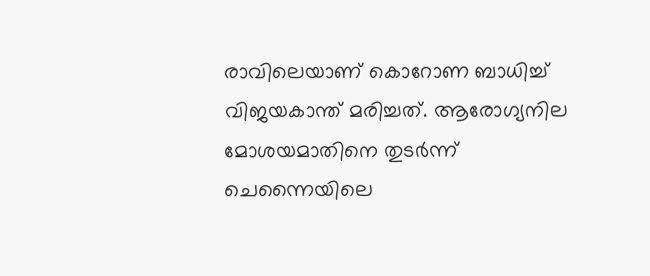രാവിലെയാണ് കൊറോണ ബാധിച്ച് വിജയകാന്ത് മരിച്ചത്. ആരോഗ്യനില മോശയമാതിനെ തുടർന്ന് ചെന്നൈയിലെ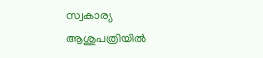സ്വകാര്യ ആശുപത്രിയിൽ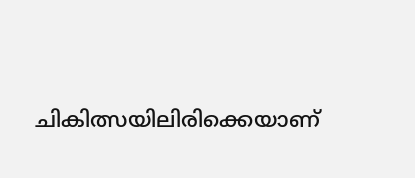ചികിത്സയിലിരിക്കെയാണ്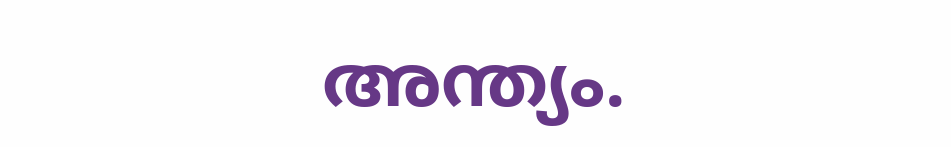അന്ത്യം.